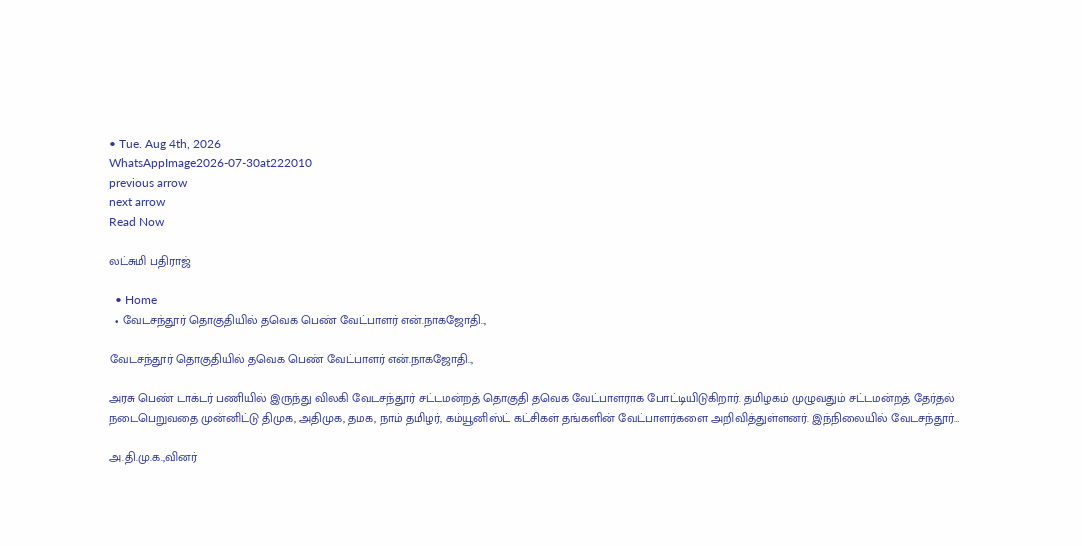• Tue. Aug 4th, 2026
WhatsAppImage2026-07-30at222010
previous arrow
next arrow
Read Now

லட்சுமி பதிராஜ்

  • Home
  • வேடசந்தூர் தொகுதியில் தவெக பெண் வேட்பாளர் என்.நாகஜோதி..,

வேடசந்தூர் தொகுதியில் தவெக பெண் வேட்பாளர் என்.நாகஜோதி..,

அரசு பெண் டாக்டர் பணியில் இருந்து விலகி வேடசந்தூர் சட்டமன்றத் தொகுதி தவெக வேட்பாளராக போட்டியிடுகிறார். தமிழகம் முழுவதும் சட்டமன்றத் தேர்தல் நடைபெறுவதை முன்னிட்டு திமுக, அதிமுக, தமக, நாம் தமிழர், கம்யூனிஸ்ட் கட்சிகள் தங்களின் வேட்பாளர்களை அறிவித்துள்ளனர். இந்நிலையில் வேடசந்தூர்…

அ.தி.மு.க.,வினர்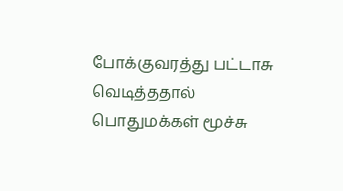போக்குவரத்து பட்டாசு வெடித்ததால் பொதுமக்கள் மூச்சு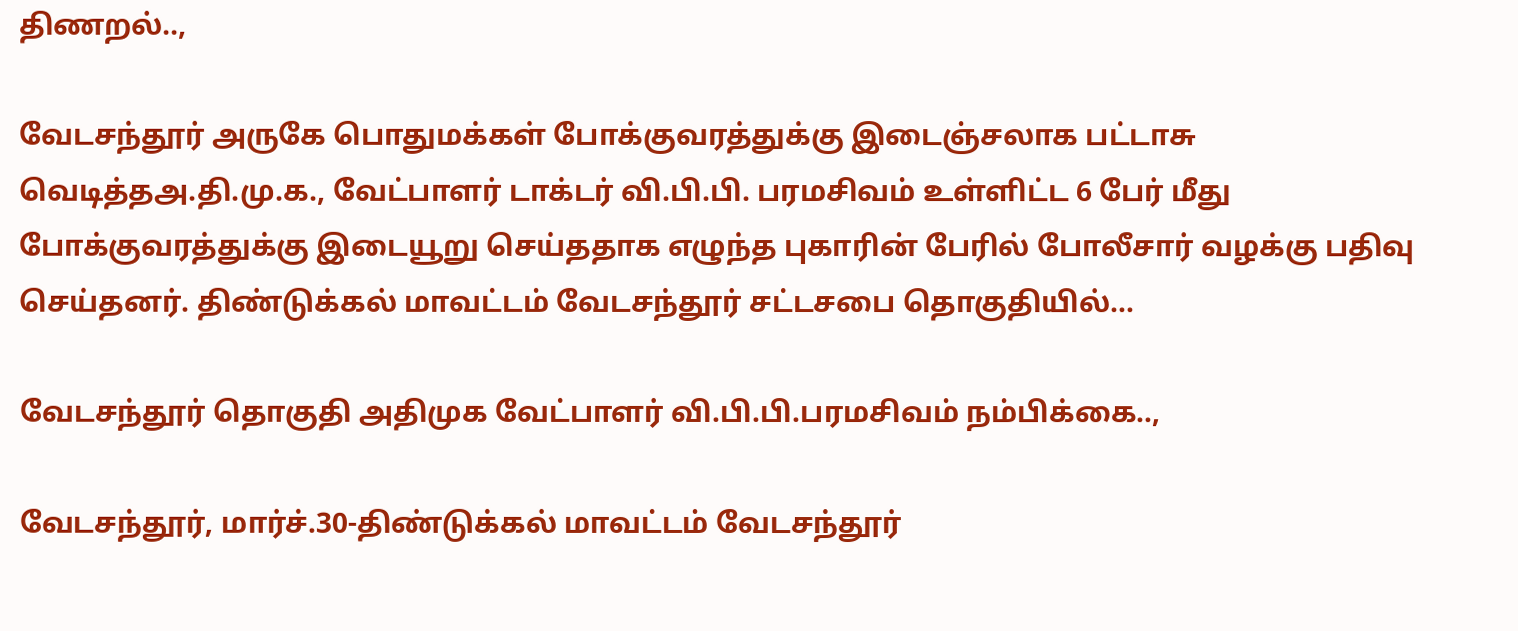திணறல்..,

வேடசந்தூர் அருகே பொதுமக்கள் போக்குவரத்துக்கு இடைஞ்சலாக பட்டாசு வெடித்தஅ.தி.மு.க., வேட்பாளர் டாக்டர் வி.பி.பி. பரமசிவம் உள்ளிட்ட 6 பேர் மீது போக்குவரத்துக்கு இடையூறு செய்ததாக எழுந்த புகாரின் பேரில் போலீசார் வழக்கு பதிவு செய்தனர். திண்டுக்கல் மாவட்டம் வேடசந்தூர் சட்டசபை தொகுதியில்…

வேடசந்தூர் தொகுதி அதிமுக வேட்பாளர் வி.பி.பி.பரமசிவம் நம்பிக்கை..,

வேடசந்தூர், மார்ச்.30-திண்டுக்கல் மாவட்டம் வேடசந்தூர்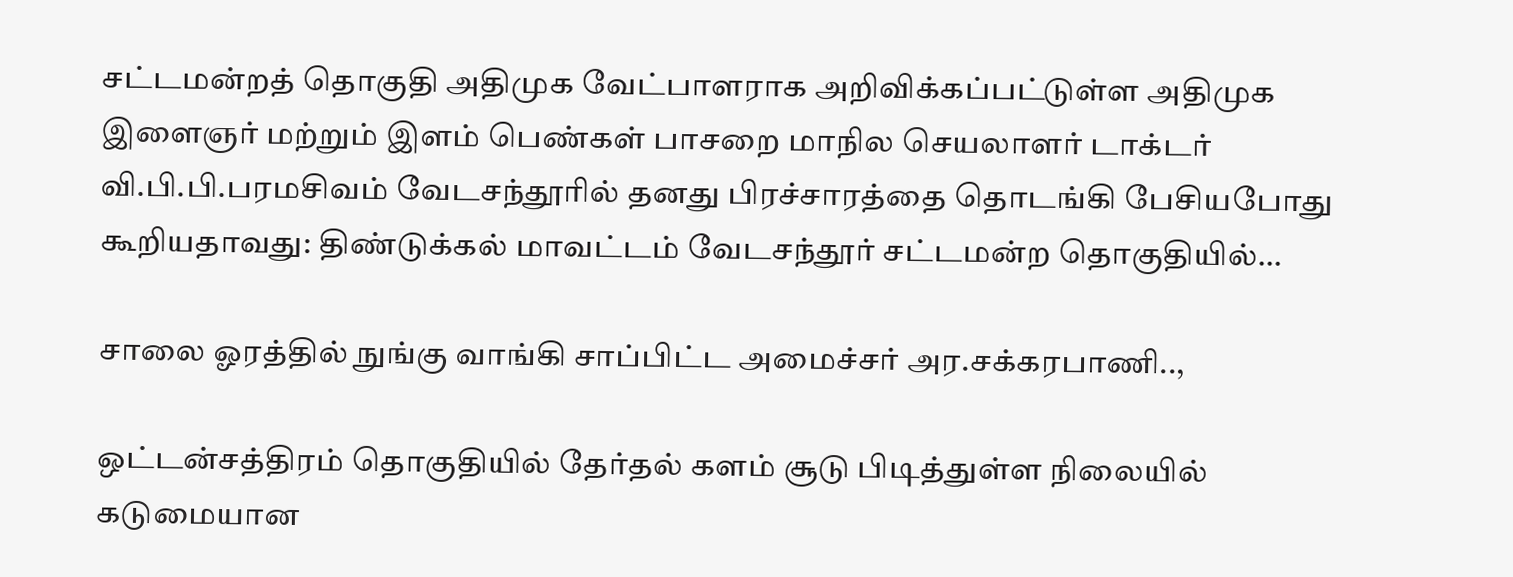சட்டமன்றத் தொகுதி அதிமுக வேட்பாளராக அறிவிக்கப்பட்டுள்ள அதிமுக இளைஞர் மற்றும் இளம் பெண்கள் பாசறை மாநில செயலாளர் டாக்டர் வி.பி.பி.பரமசிவம் வேடசந்தூரில் தனது பிரச்சாரத்தை தொடங்கி பேசியபோது கூறியதாவது: திண்டுக்கல் மாவட்டம் வேடசந்தூர் சட்டமன்ற தொகுதியில்…

சாலை ஓரத்தில் நுங்கு வாங்கி சாப்பிட்ட அமைச்சர் அர.சக்கரபாணி..,

ஒட்டன்சத்திரம் தொகுதியில் தேர்தல் களம் சூடு பிடித்துள்ள நிலையில் கடுமையான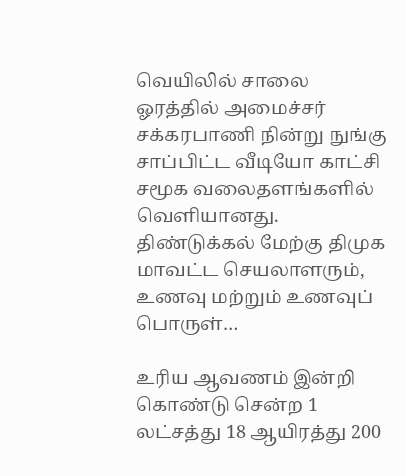வெயிலில் சாலை ஓரத்தில் அமைச்சர் சக்கரபாணி நின்று நுங்கு சாப்பிட்ட வீடியோ காட்சி சமூக வலைதளங்களில் வெளியானது. திண்டுக்கல் மேற்கு திமுக மாவட்ட செயலாளரும், உணவு மற்றும் உணவுப் பொருள்…

உரிய ஆவணம் இன்றி கொண்டு சென்ற 1 லட்சத்து 18 ஆயிரத்து 200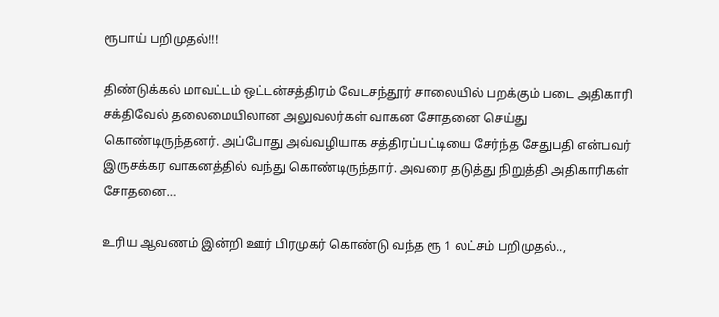ரூபாய் பறிமுதல்!!!

திண்டுக்கல் மாவட்டம் ஒட்டன்சத்திரம் வேடசந்தூர் சாலையில் பறக்கும் படை அதிகாரி சக்திவேல் தலைமையிலான அலுவலர்கள் வாகன சோதனை செய்து கொண்டிருந்தனர். அப்போது அவ்வழியாக சத்திரப்பட்டியை சேர்ந்த சேதுபதி என்பவர் இருசக்கர வாகனத்தில் வந்து கொண்டிருந்தார். அவரை தடுத்து நிறுத்தி அதிகாரிகள் சோதனை…

உரிய ஆவணம் இன்றி ஊர் பிரமுகர் கொண்டு வந்த ரூ 1 லட்சம் பறிமுதல்..,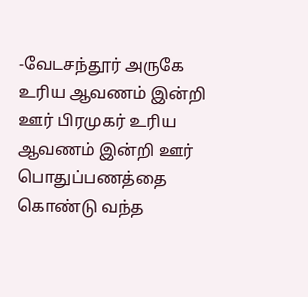-வேடசந்தூர் அருகே உரிய ஆவணம் இன்றி ஊர் பிரமுகர் உரிய ஆவணம் இன்றி ஊர் பொதுப்பணத்தை கொண்டு வந்த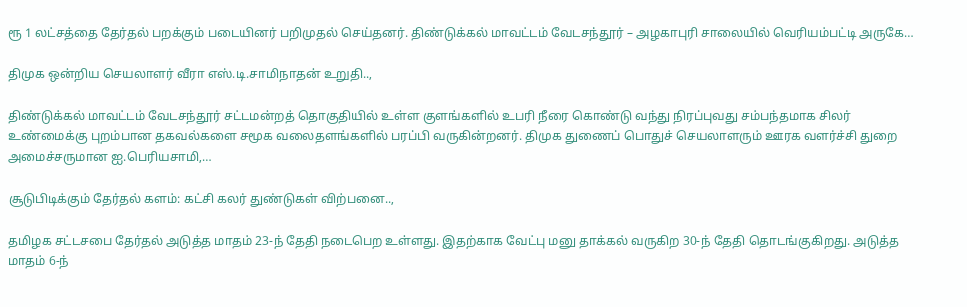ரூ 1 லட்சத்தை தேர்தல் பறக்கும் படையினர் பறிமுதல் செய்தனர். திண்டுக்கல் மாவட்டம் வேடசந்தூர் – அழகாபுரி சாலையில் வெரியம்பட்டி அருகே…

திமுக ஒன்றிய செயலாளர் வீரா எஸ்.டி.சாமிநாதன் உறுதி..,

திண்டுக்கல் மாவட்டம் வேடசந்தூர் சட்டமன்றத் தொகுதியில் உள்ள குளங்களில் உபரி நீரை கொண்டு வந்து நிரப்புவது சம்பந்தமாக சிலர் உண்மைக்கு புறம்பான தகவல்களை சமூக வலைதளங்களில் பரப்பி வருகின்றனர். திமுக துணைப் பொதுச் செயலாளரும் ஊரக வளர்ச்சி துறை அமைச்சருமான ஐ.பெரியசாமி,…

சூடுபிடிக்கும் தேர்தல் களம்: கட்சி கலர் துண்டுகள் விற்பனை..,

தமிழக சட்டசபை தேர்தல் அடுத்த மாதம் 23-ந் தேதி நடைபெற உள்ளது. இதற்காக வேட்பு மனு தாக்கல் வருகிற 30-ந் தேதி தொடங்குகிறது. அடுத்த மாதம் 6-ந்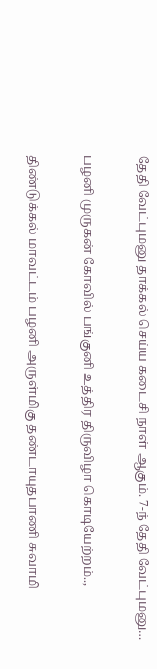தேதி வேட்புமனு தாக்கல் செய்ய கடைசி நாள் ஆகும். 7-ந் தேதி வேட்புமனு…

பழனி முருகன் கோவில் பங்குனி உத்திர திருவிழா கொடியேற்றம்..,

திண்டுக்கல் மாவட்டம் பழனி அருள்மிகு தண்டாயுதபாணி சுவாமி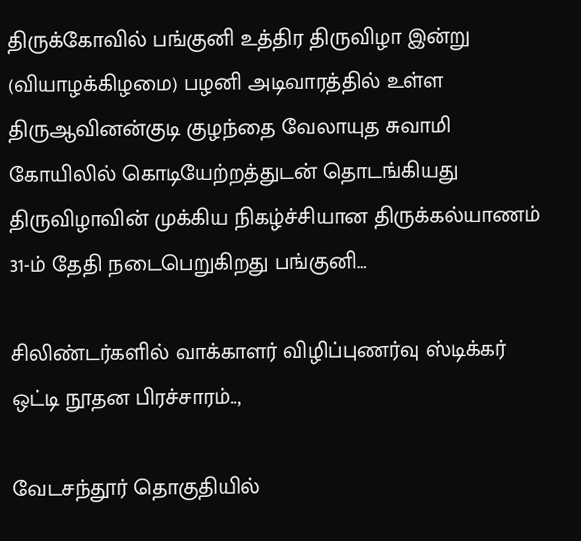திருக்கோவில் பங்குனி உத்திர திருவிழா இன்று (வியாழக்கிழமை) பழனி அடிவாரத்தில் உள்ள திருஆவினன்குடி குழந்தை வேலாயுத சுவாமி கோயிலில் கொடியேற்றத்துடன் தொடங்கியது திருவிழாவின் முக்கிய நிகழ்ச்சியான திருக்கல்யாணம் 31-ம் தேதி நடைபெறுகிறது பங்குனி…

சிலிண்டர்களில் வாக்காளர் விழிப்புணர்வு ஸ்டிக்கர் ஒட்டி நூதன பிரச்சாரம்..,

வேடசந்தூர் தொகுதியில்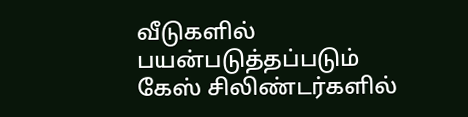வீடுகளில் பயன்படுத்தப்படும் கேஸ் சிலிண்டர்களில்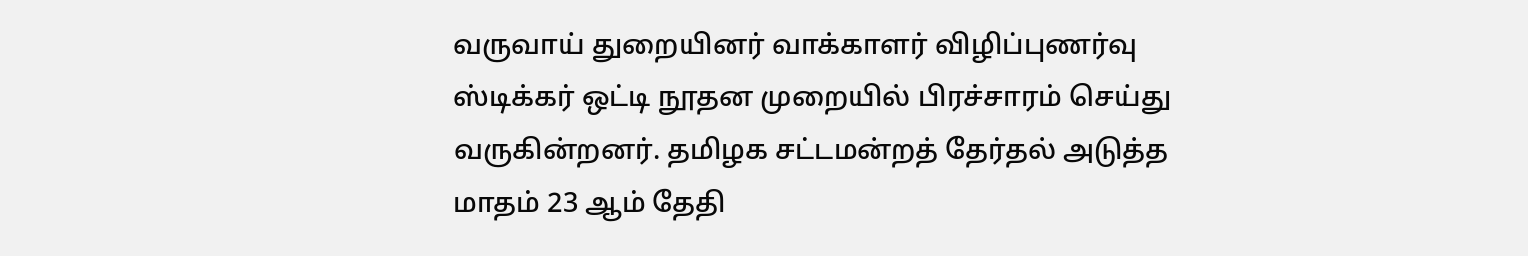வருவாய் துறையினர் வாக்காளர் விழிப்புணர்வு ஸ்டிக்கர் ஒட்டி நூதன முறையில் பிரச்சாரம் செய்து வருகின்றனர். தமிழக சட்டமன்றத் தேர்தல் அடுத்த மாதம் 23 ஆம் தேதி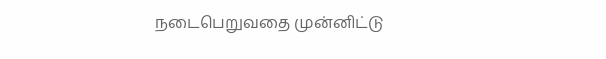நடைபெறுவதை முன்னிட்டு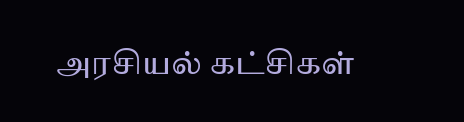அரசியல் கட்சிகள்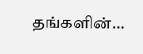தங்களின்…